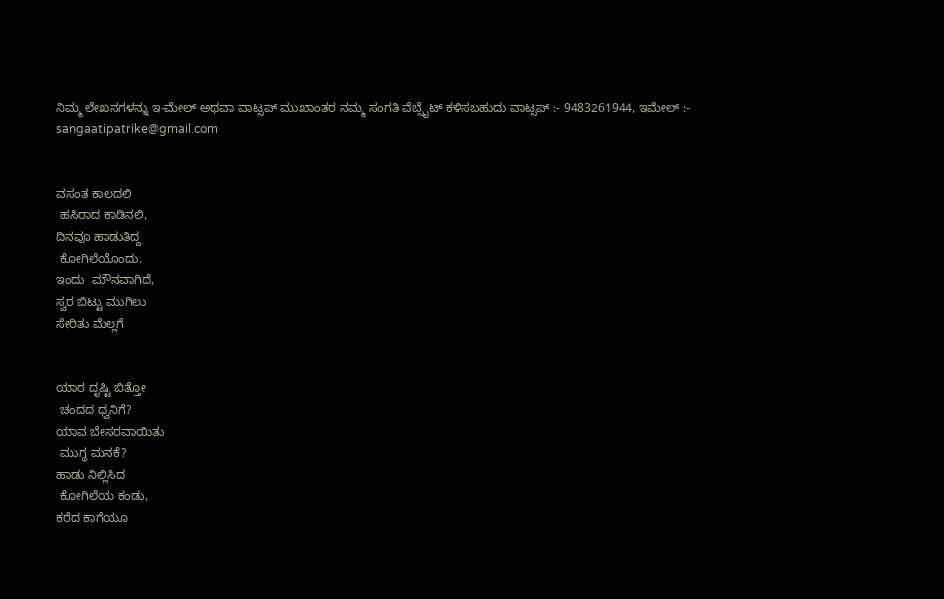ನಿಮ್ಮ ಲೇಖನಗಳನ್ನು ಇ-ಮೇಲ್ ಅಥವಾ ವಾಟ್ಸಪ್ ಮುಖಾಂತರ ನಮ್ಮ ಸಂಗತಿ ವೆಬ್ಸೈಟ್ ಕಳಿಸಬಹುದು ವಾಟ್ಸಪ್‌ :- 9483261944, ಇಮೇಲ್ :- sangaatipatrike@gmail.com


ವಸಂತ ಕಾಲದಲಿ
 ಹಸಿರಾದ ಕಾಡಿನಲಿ,
ದಿನವೂ ಹಾಡುತಿದ್ದ
 ಕೋಗಿಲೆಯೊಂದು.
ಇಂದು  ಮೌನವಾಗಿದೆ,
ಸ್ವರ ಬಿಟ್ಟು ಮುಗಿಲು
ಸೇರಿತು ಮೆಲ್ಲಗೆ


ಯಾರ ದೃಷ್ಟಿ ಬಿತ್ತೋ
 ಚಂದದ ಧ್ವನಿಗೆ?
ಯಾವ ಬೇಸರವಾಯಿತು
 ಮುಗ್ಧ ಮನಕೆ?
ಹಾಡು ನಿಲ್ಲಿಸಿದ
 ಕೋಗಿಲೆಯ ಕಂಡು,
ಕರೆದ ಕಾಗೆಯೂ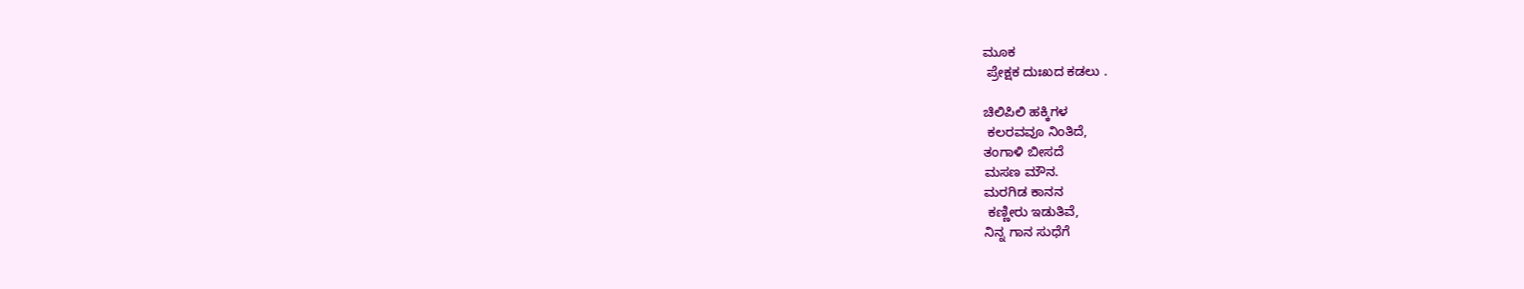ಮೂಕ
 ಪ್ರೇಕ್ಷಕ ದುಃಖದ ಕಡಲು .

ಚಿಲಿಪಿಲಿ ಹಕ್ಕಿಗಳ
 ಕಲರವವೂ ನಿಂತಿದೆ,
ತಂಗಾಳಿ ಬೀಸದೆ
ಮಸಣ ಮೌನ.
ಮರಗಿಡ ಕಾನನ
 ಕಣ್ಣೀರು ಇಡುತಿವೆ,
ನಿನ್ನ ಗಾನ ಸುಧೆಗೆ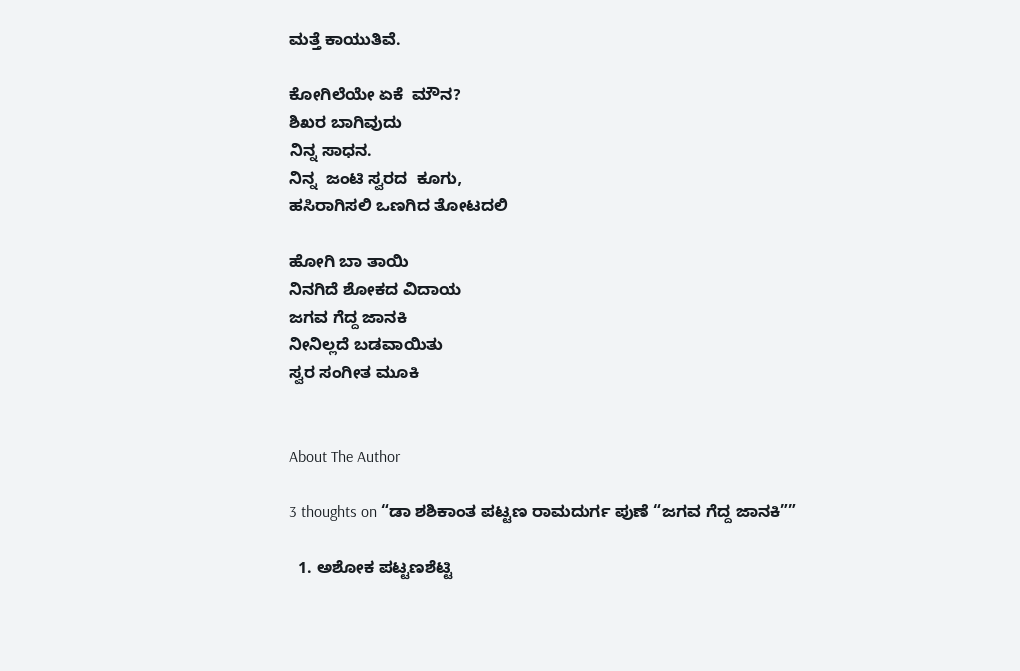ಮತ್ತೆ ಕಾಯುತಿವೆ.

ಕೋಗಿಲೆಯೇ ಏಕೆ  ಮೌನ?
ಶಿಖರ ಬಾಗಿವುದು
ನಿನ್ನ ಸಾಧನ.
ನಿನ್ನ  ಜಂಟಿ ಸ್ವರದ  ಕೂಗು,
ಹಸಿರಾಗಿಸಲಿ ಒಣಗಿದ ತೋಟದಲಿ

ಹೋಗಿ ಬಾ ತಾಯಿ
ನಿನಗಿದೆ ಶೋಕದ ವಿದಾಯ
ಜಗವ ಗೆದ್ದ ಜಾನಕಿ
ನೀನಿಲ್ಲದೆ ಬಡವಾಯಿತು
ಸ್ವರ ಸಂಗೀತ ಮೂಕಿ


About The Author

3 thoughts on “ಡಾ ಶಶಿಕಾಂತ ಪಟ್ಟಣ ರಾಮದುರ್ಗ ಪುಣೆ “ಜಗವ ಗೆದ್ದ ಜಾನಕಿ””

  1. ಅಶೋಕ ಪಟ್ಟಣಶೆಟ್ಟಿ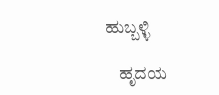ಹುಬ್ಬಳ್ಳಿ

    ಹೃದಯ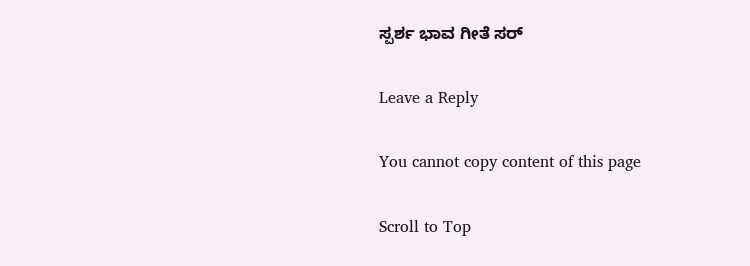ಸ್ಪರ್ಶ ಭಾವ ಗೀತೆ ಸರ್

Leave a Reply

You cannot copy content of this page

Scroll to Top